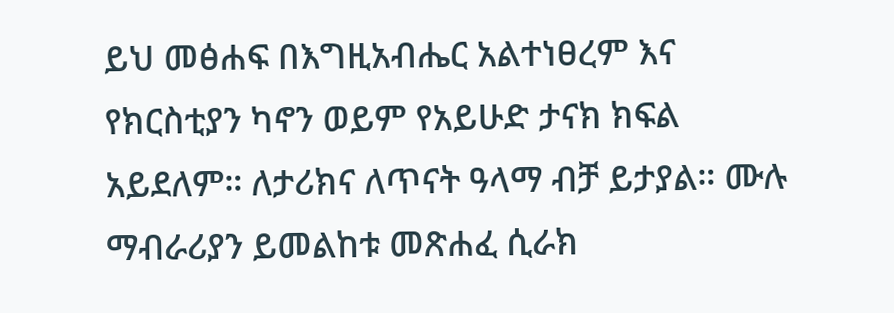ይህ መፅሐፍ በእግዚአብሔር አልተነፀረም እና የክርስቲያን ካኖን ወይም የአይሁድ ታናክ ክፍል አይደለም። ለታሪክና ለጥናት ዓላማ ብቻ ይታያል። ሙሉ ማብራሪያን ይመልከቱ መጽሐፈ ሲራክ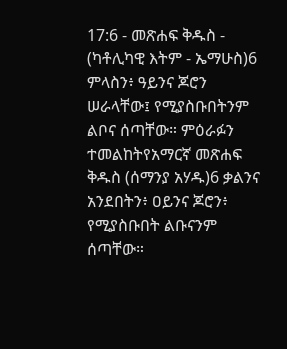17:6 - መጽሐፍ ቅዱስ - (ካቶሊካዊ እትም - ኤማሁስ)6 ምላስን፥ ዓይንና ጆሮን ሠራላቸው፤ የሚያስቡበትንም ልቦና ሰጣቸው። ምዕራፉን ተመልከትየአማርኛ መጽሐፍ ቅዱስ (ሰማንያ አሃዱ)6 ቃልንና አንደበትን፥ ዐይንና ጆሮን፥ የሚያስቡበት ልቡናንም ሰጣቸው።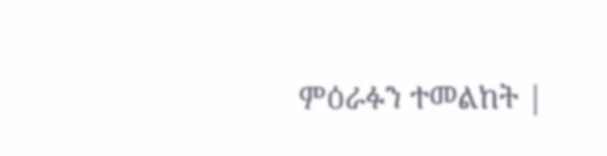ምዕራፉን ተመልከት |